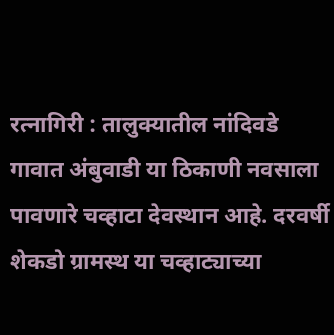रत्नागिरी : तालुक्यातील नांदिवडे गावात अंबुवाडी या ठिकाणी नवसाला पावणारे चव्हाटा देवस्थान आहे. दरवर्षी शेकडो ग्रामस्थ या चव्हाट्याच्या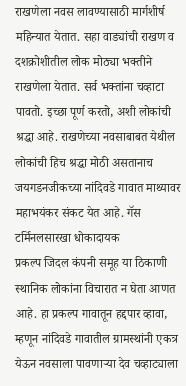राखणेला नवस लावण्यासाठी मार्गशीर्ष महिन्यात येतात. सहा वाड्यांची राखण व दशक्रोशीतील लोक मोठ्या भक्तीने राखणेला येतात. सर्व भक्तांना चव्हाटा पावतो. इच्छा पूर्ण करतो, अशी लोकांची श्रद्धा आहे. राखणेच्या नवसाबाबत येथील लोकांची हिच श्रद्धा मोठी असतानाच जयगडनजीकच्या नांदिवडे गावात माथ्यावर महाभयंकर संकट येत आहे. गॅस टर्मिनलसारखा धोकादायक
प्रकल्प जिदल कंपनी समूह या ठिकाणी स्थानिक लोकांना विचारात न घेता आणत आहे. हा प्रकल्प गावातून हद्दपार व्हावा, म्हणून नांदिवडे गावातील ग्रामस्थांनी एकत्र येऊन नवसाला पावणाऱ्या देव चव्हाट्याला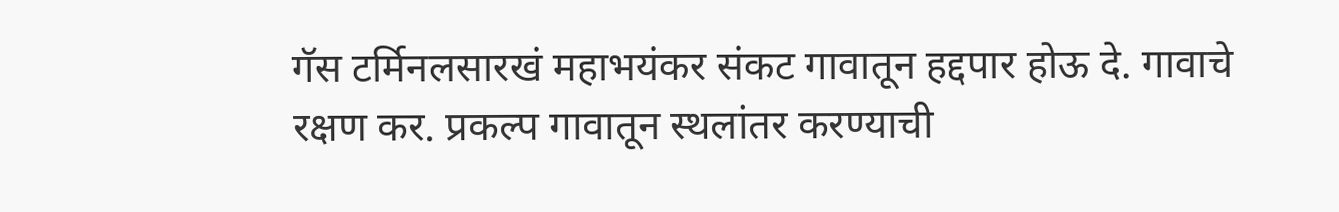गॅस टर्मिनलसारखं महाभयंकर संकट गावातून हद्दपार होऊ दे. गावाचे रक्षण कर. प्रकल्प गावातून स्थलांतर करण्याची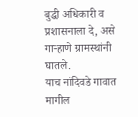बुद्धी अधिकारी व प्रशासनाला दे, असे गाऱ्हाणे ग्रामस्थांनी घातले.
याच नांदिवडे गावात मागील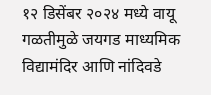१२ डिसेंबर २०२४ मध्ये वायू गळतीमुळे जयगड माध्यमिक विद्यामंदिर आणि नांदिवडे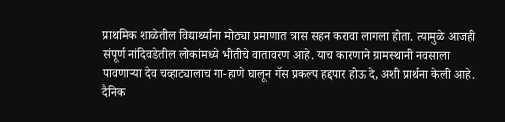प्राथमिक शाळेतील विद्यार्थ्यांना मोठ्या प्रमाणात त्रास सहन करावा लागला होता. त्यामुळे आजही संपूर्ण नांदिवडेतील लोकांमध्ये भीतीचे वातावरण आहे. याच कारणाने ग्रामस्थानी नवसाला पावणाऱ्या देव चव्हाट्यालाच गा-हाणे घालून गॅस प्रकल्प हद्दपार होऊ दे, अशी प्रार्थना केली आहे.
दैनिक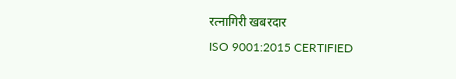रत्नागिरी खबरदार
ISO 9001:2015 CERTIFIED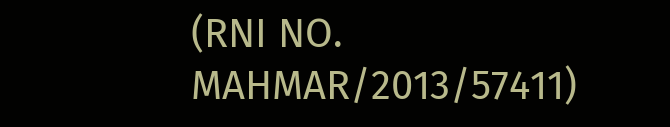(RNI NO. MAHMAR/2013/57411)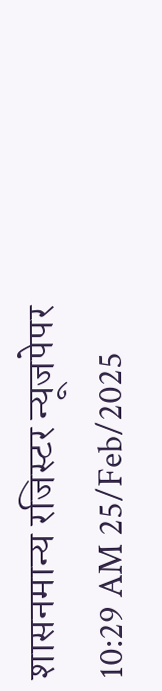शासनमान्य रजिस्टर न्यूजपेपर
10:29 AM 25/Feb/2025